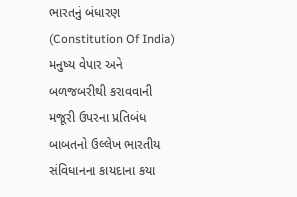ભારતનું બંધારણ (Constitution Of India) મનુષ્ય વેપાર અને બળજબરીથી કરાવવાની મજૂરી ઉપરના પ્રતિબંધ બાબતનો ઉલ્લેખ ભારતીય સંવિધાનના કાયદાના કયા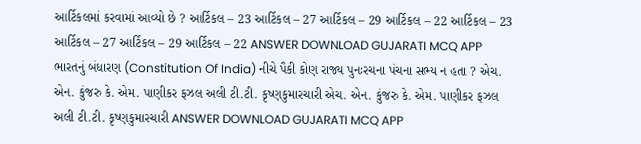આર્ટિકલમાં કરવામાં આવ્યો છે ? આર્ટિકલ – 23 આર્ટિકલ – 27 આર્ટિકલ – 29 આર્ટિકલ – 22 આર્ટિકલ – 23 આર્ટિકલ – 27 આર્ટિકલ – 29 આર્ટિકલ – 22 ANSWER DOWNLOAD GUJARATI MCQ APP
ભારતનું બંધારણ (Constitution Of India) નીચે પૈકી કોણ રાજ્ય પુનઃરચના પંચના સભ્ય ન હતા ? એચ. એન. કુંજરુ કે. એમ. પાણીકર ફઝલ અલી ટી.ટી. કૃષ્ણકુમારચારી એચ. એન. કુંજરુ કે. એમ. પાણીકર ફઝલ અલી ટી.ટી. કૃષ્ણકુમારચારી ANSWER DOWNLOAD GUJARATI MCQ APP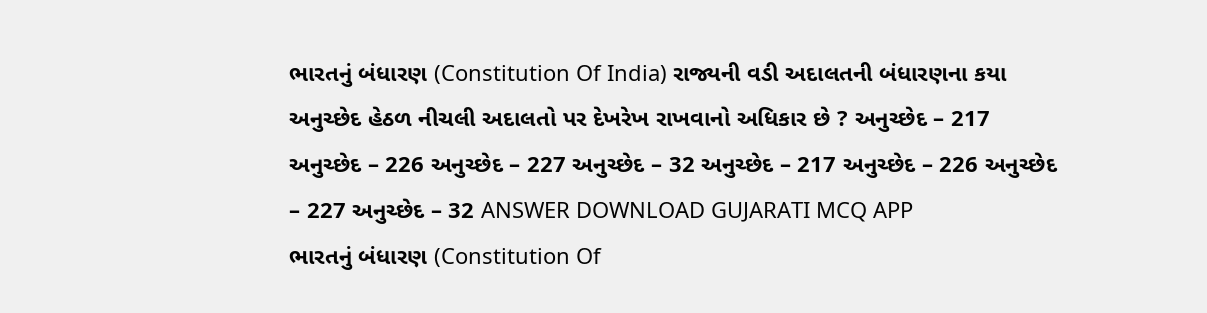ભારતનું બંધારણ (Constitution Of India) રાજ્યની વડી અદાલતની બંધારણના કયા અનુચ્છેદ હેઠળ નીચલી અદાલતો પર દેખરેખ રાખવાનો અધિકાર છે ? અનુચ્છેદ – 217 અનુચ્છેદ – 226 અનુચ્છેદ – 227 અનુચ્છેદ – 32 અનુચ્છેદ – 217 અનુચ્છેદ – 226 અનુચ્છેદ – 227 અનુચ્છેદ – 32 ANSWER DOWNLOAD GUJARATI MCQ APP
ભારતનું બંધારણ (Constitution Of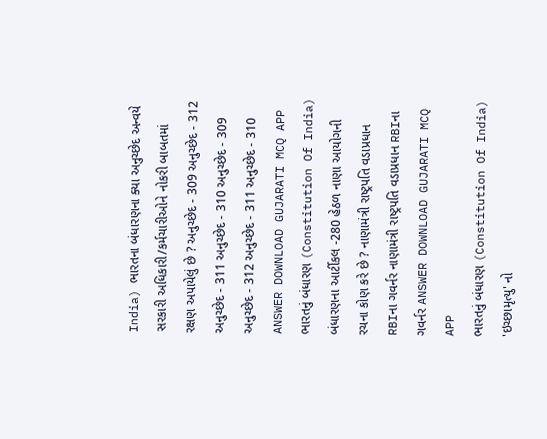India) ભારતના બંધારણના ક્યા અનુચ્છેદ અન્વયે સરકારી અધિકારી/કર્મચારીઓને નોકરી બાબતમાં રક્ષણ અપાયેલું છે ? અનુચ્છેદ - 309 અનુચ્છેદ - 312 અનુચ્છેદ - 311 અનુચ્છેદ - 310 અનુચ્છેદ - 309 અનુચ્છેદ - 312 અનુચ્છેદ - 311 અનુચ્છેદ - 310 ANSWER DOWNLOAD GUJARATI MCQ APP
ભારતનું બંધારણ (Constitution Of India) બંધારણના આર્ટીકલ -280 હેઠળ નાણા આયોગની રચના કોણ કરે છે ? નાણામંત્રી રાષ્ટ્રપતિ વડાપ્રધાન RBIના ગવર્નર નાણામંત્રી રાષ્ટ્રપતિ વડાપ્રધાન RBIના ગવર્નર ANSWER DOWNLOAD GUJARATI MCQ APP
ભારતનું બંધારણ (Constitution Of India) 'ઇચ્છામૃત્યુ' નો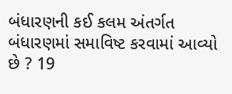બંધારણની કઈ કલમ અંતર્ગત બંધારણમાં સમાવિષ્ટ કરવામાં આવ્યો છે ? 19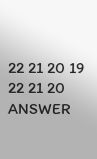22 21 20 19 22 21 20 ANSWER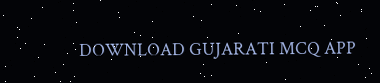DOWNLOAD GUJARATI MCQ APP